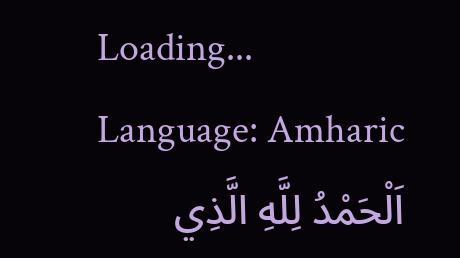Loading...
Language: Amharic
اَلْحَمْدُ لِلَّهِ الَّذِي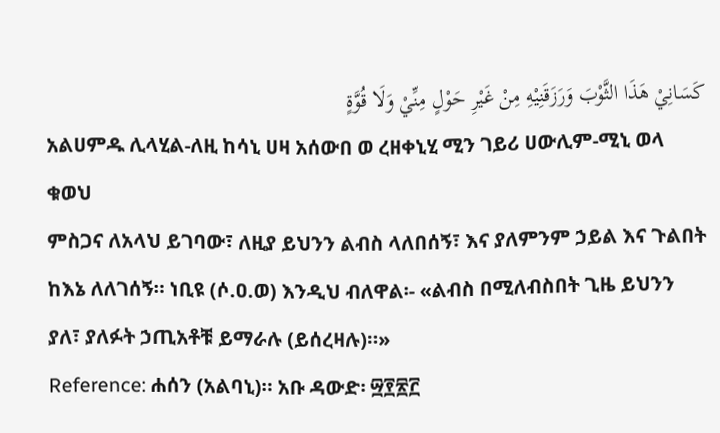كَسَانِيْ هَذَا الثَّوْبَ وَرَزَقَنِيْهِ مِنْ غَيْرِ حَوْلٍ مِنِّيْ وَلَا قُوَّةٍ
አልሀምዱ ሊላሂል-ለዚ ከሳኒ ሀዛ አሰውበ ወ ረዘቀኒሂ ሚን ገይሪ ሀውሊም-ሚኒ ወላ ቁወህ
ምስጋና ለአላህ ይገባው፣ ለዚያ ይህንን ልብስ ላለበሰኝ፣ እና ያለምንም ኃይል እና ጉልበት ከእኔ ለለገሰኝ። ነቢዩ (ሶ.ዐ.ወ) እንዲህ ብለዋል፡- «ልብስ በሚለብስበት ጊዜ ይህንን ያለ፣ ያለፉት ኃጢአቶቹ ይማራሉ (ይሰረዛሉ)።»
Reference: ሐሰን (አልባኒ)። አቡ ዳውድ፡ ፵፻፳፫